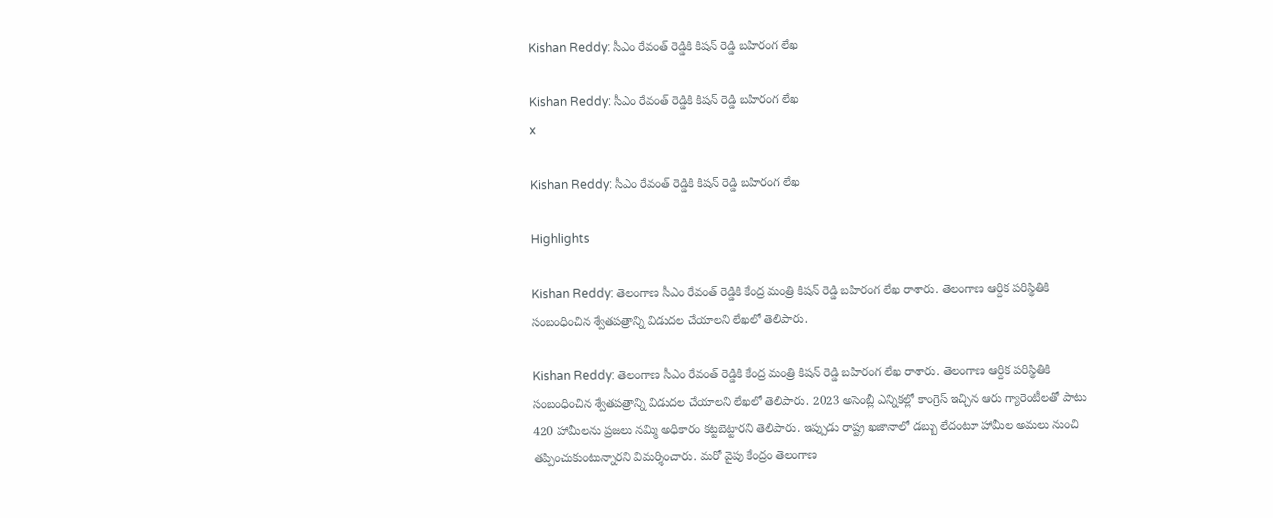Kishan Reddy: సీఎం రేవంత్ రెడ్డికి కిషన్ రెడ్డి బహిరంగ లేఖ

Kishan Reddy: సీఎం రేవంత్ రెడ్డికి కిషన్ రెడ్డి బహిరంగ లేఖ
x

Kishan Reddy: సీఎం రేవంత్ రెడ్డికి కిషన్ రెడ్డి బహిరంగ లేఖ

Highlights

Kishan Reddy: తెలంగాణ సీఎం రేవంత్ రెడ్డికి కేంద్ర మంత్రి కిషన్ రెడ్డి బహిరంగ లేఖ రాశారు. తెలంగాణ ఆర్దిక పరిస్థితికి సంబంధించిన శ్వేతపత్రాన్ని విడుదల చేయాలని లేఖలో తెలిపారు.

Kishan Reddy: తెలంగాణ సీఎం రేవంత్ రెడ్డికి కేంద్ర మంత్రి కిషన్ రెడ్డి బహిరంగ లేఖ రాశారు. తెలంగాణ ఆర్దిక పరిస్థితికి సంబంధించిన శ్వేతపత్రాన్ని విడుదల చేయాలని లేఖలో తెలిపారు. 2023 అసెంబ్లీ ఎన్నికల్లో కాంగ్రెస్ ఇచ్చిన ఆరు గ్యారెంటీలతో పాటు 420 హామీలను ప్రజలు నమ్మి అధికారం కట్టబెట్టారని తెలిపారు. ఇప్పుడు రాష్ట్ర ఖజానాలో డబ్బు లేదంటూ హామీల అమలు నుంచి తప్పించుకుంటున్నారని విమర్శించారు. మరో వైపు కేంద్రం తెలంగాణ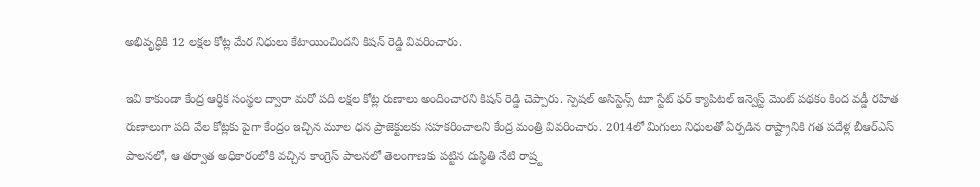అభివృద్ధికి 12 లక్షల కోట్ల మేర నిధులు కేటాయించిందని కిషన్ రెడ్డి వివరించారు.

ఇవి కాకుండా కేంద్ర ఆర్ధిక సంస్థల ద్వారా మరో పది లక్షల కోట్ల రుణాలు అందించారని కిషన్ రెడ్డి చెప్పారు. స్పెషల్ అసిస్టెన్స్ టూ స్టేట్ ఫర్ క్యాపిటల్ ఇన్వెస్ట్ మెంట్ పథకం కింద వడ్డీ రహిత రుణాలుగా పది వేల కోట్లకు పైగా కేంద్రం ఇచ్చిన మూల ధన ప్రాజెక్టులకు సహకరించాలని కేంద్ర మంత్రి వివరించారు. 2014లో మిగులు నిధులతో ఏర్పడిన రాష్ట్రానికి గత పదేళ్ల బీఆర్ఎస్ పాలనలో, ఆ తర్వాత అధికారంలోకి వచ్చిన కాంగ్రెస్ పాలనలో తెలంగాణకు పట్టిన దుస్థితి నేటి రాష్ర్ట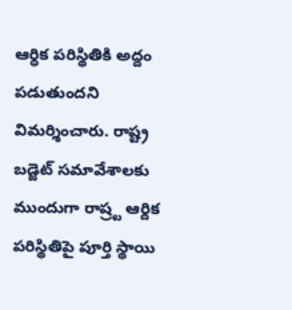ఆర్ధిక పరిస్థితికి అద్దం పడుతుందని విమర్శించారు. రాష్ట్ర బడ్జెట్ సమావేశాలకు ముందుగా రాష్ర్ట ఆర్దిక పరిస్థితిపై పూర్తి స్థాయి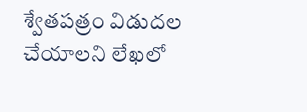శ్వేతపత్రం విడుదల చేయాలని లేఖలో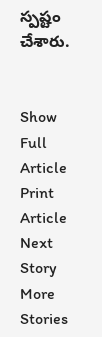స్పష్టం చేశారు.


Show Full Article
Print Article
Next Story
More Stories